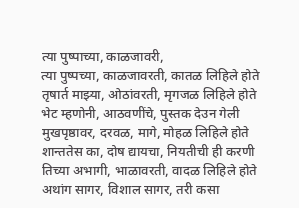त्या पुष्पाच्या, काळजावरी,
त्या पुष्पच्या, काळजावरती, कातळ लिहिले होते
तृषार्त माझ्या, ओठांवरती, मृगजळ लिहिले होते
भेट म्हणोनी, आठवणींचे, पुस्तक देउन गेली
मुखपृष्ठावर, दरवळ, मागे, मोहळ लिहिले होते
शान्ततेस का, दोष द्यायचा, नियतीची ही करणी
तिच्या अभागी, भाळावरती, वादळ लिहिले होते
अथांग सागर, विशाल सागर, तरी कसा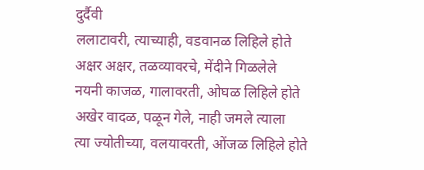दुर्दैवी
ललाटावरी, त्याच्याही, वडवानळ लिहिले होते
अक्षर अक्षर, तळव्यावरचे, मेंदीने गिळलेले
नयनी काजळ, गालावरती, ओघळ लिहिले होते
अखेर वादळ, पळून गेले, नाही जमले त्याला
त्या ज्योतीच्या, वलयावरती, ओंजळ लिहिले होते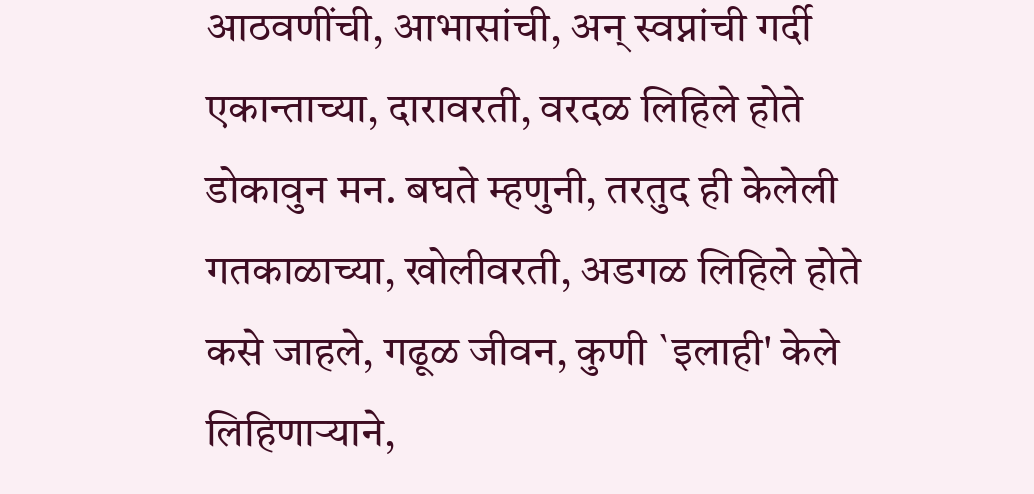आठवणींची, आभासांची, अन् स्वप्नांची गर्दी
एकान्ताच्या, दारावरती, वरदळ लिहिले होते
डोकावुन मन. बघते म्हणुनी, तरतुद ही केलेली
गतकाळाच्या, खोलीवरती, अडगळ लिहिले होते
कसे जाहले, गढूळ जीवन, कुणी `इलाही' केले
लिहिणाऱ्याने,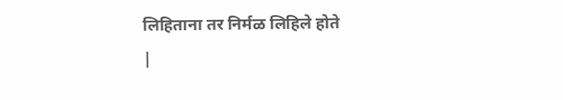लिहिताना तर निर्मळ लिहिले होते
|